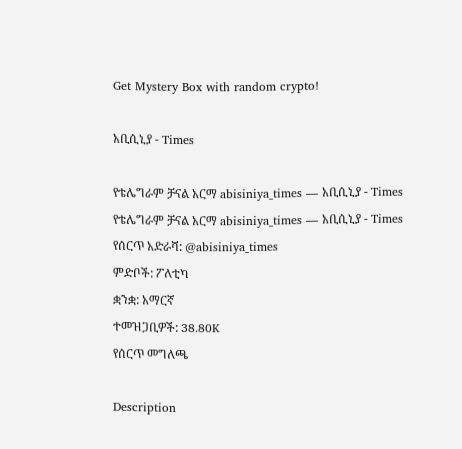Get Mystery Box with random crypto!

አቢሲኒያ - Times

የቴሌግራም ቻናል አርማ abisiniya_times — አቢሲኒያ - Times
የቴሌግራም ቻናል አርማ abisiniya_times — አቢሲኒያ - Times
የሰርጥ አድራሻ: @abisiniya_times
ምድቦች: ፖለቲካ
ቋንቋ: አማርኛ
ተመዝጋቢዎች: 38.80K
የሰርጥ መግለጫ

Description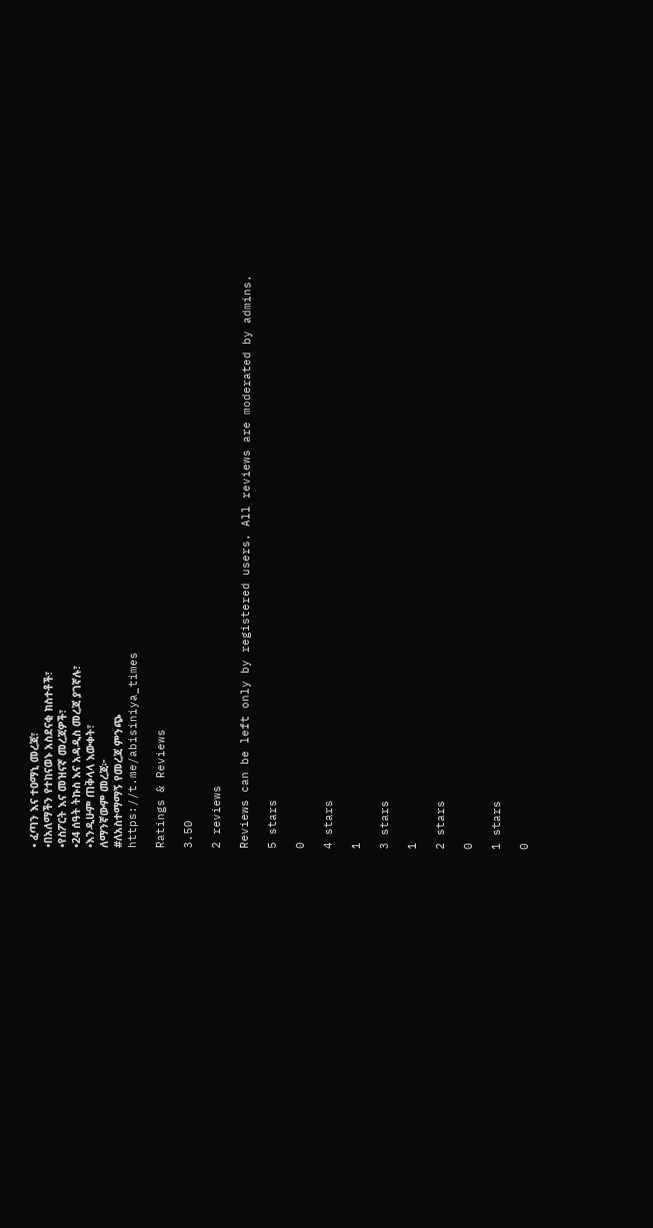• ፈጣን እና ተዐማኒ መረጃ፣
•በአለማችን የተከናወኑ አስደናቂ ክስተቶች፣
•የስፖርት እና መዝናኛ መረጃዎች፣
•24 ሰዓት ትኩስ እና አዳዲስ መረጃ ያገኛሉ፣
•እንዲሁም ጠቅላላ እውቀት፣
ለማንኛውም መረጃ፦
#ለአስተማማኝ የመረጃ ምንጭ
https://t.me/abisiniya_times

Ratings & Reviews

3.50

2 reviews

Reviews can be left only by registered users. All reviews are moderated by admins.

5 stars

0

4 stars

1

3 stars

1

2 stars

0

1 stars

0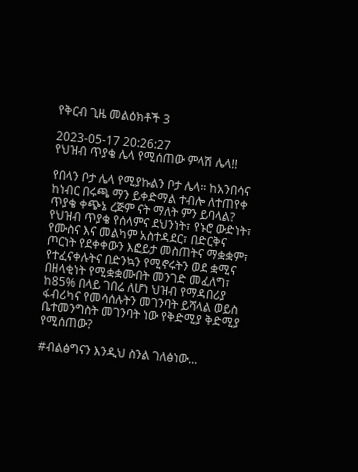የቅርብ ጊዜ መልዕክቶች 3

2023-05-17 20:26:27
የህዝብ ጥያቄ ሌላ የሚሰጠው ምላሽ ሌላ!!

የበላን ቦታ ሌላ የሚያኩልን ቦታ ሌላ። ከአንበሳና ከነብር በሩጫ ማን ይቀድማል ተብሎ ለተጠየቀ ጥያቄ ቀጭኔ ረጅም ናት ማለት ምን ይባላል? የህዝብ ጥያቄ የሰላምና ደህንነት፣ የኑሮ ውድነት፣ የሙስና እና መልካም አስተዳደር፣ በድርቅና ጦርነት የደቀቀውን እፎይታ መስጠትና ማቋቋም፣ የተፈናቀሉትና በድንኳን የሚኖሩትን ወደ ቋሚና በዘላቂነት የሚቋቋሙበት መንገድ መፈለግ፣ ከ85% በላይ ገበሬ ለሆነ ህዝብ የማዳበሪያ ፋብሪካና የመሳሰሉትን መገንባት ይሻላል ወይስ ቤተመንግስት መገንባት ነው የቅድሚያ ቅድሚያ የሚሰጠው?

#ብልፅግናን እንዲህ ስንል ገለፅነው...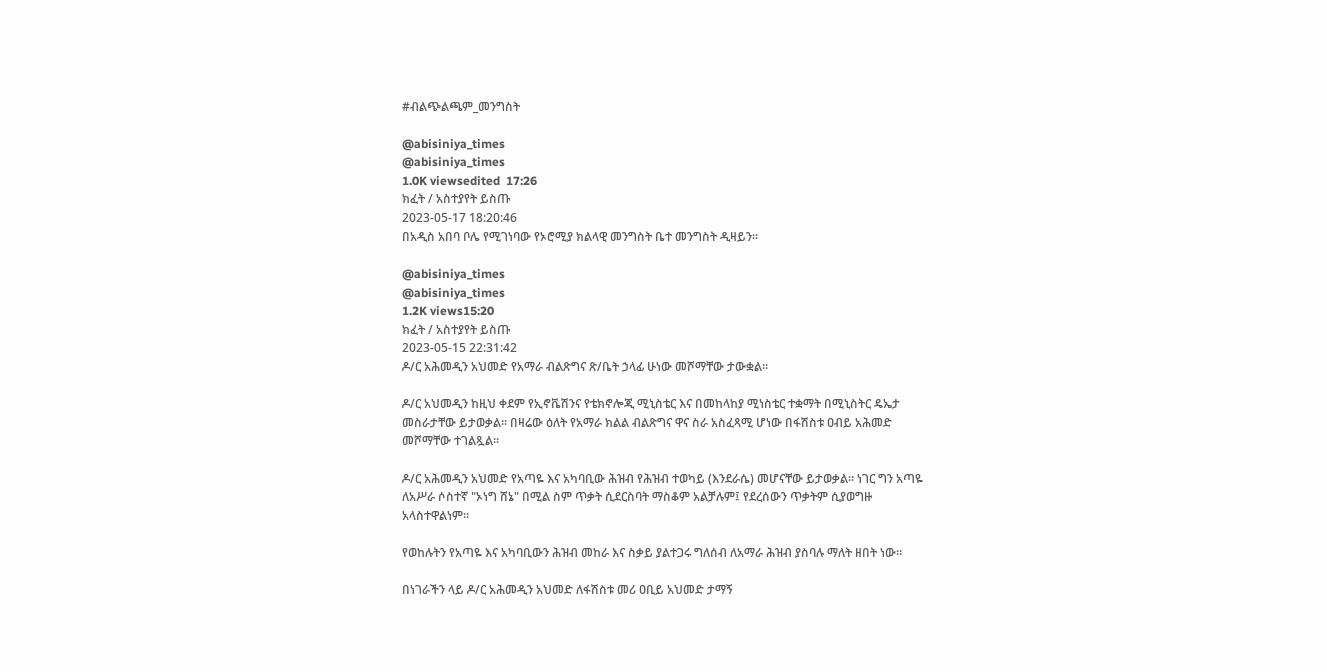#ብልጭልጫም_መንግስት

@abisiniya_times
@abisiniya_times
1.0K viewsedited  17:26
ክፈት / አስተያየት ይስጡ
2023-05-17 18:20:46
በአዲስ አበባ ቦሌ የሚገነባው የኦሮሚያ ክልላዊ መንግስት ቤተ መንግስት ዲዛይን።

@abisiniya_times
@abisiniya_times
1.2K views15:20
ክፈት / አስተያየት ይስጡ
2023-05-15 22:31:42
ዶ/ር አሕመዲን አህመድ የአማራ ብልጽግና ጽ/ቤት ኃላፊ ሁነው መሾማቸው ታውቋል።

ዶ/ር አህመዲን ከዚህ ቀደም የኢኖቬሽንና የቴክኖሎጂ ሚኒስቴር እና በመከላከያ ሚነስቴር ተቋማት በሚኒስትር ዴኤታ መስራታቸው ይታወቃል። በዛሬው ዕለት የአማራ ክልል ብልጽግና ዋና ስራ አስፈጻሚ ሆነው በፋሽስቱ ዐብይ አሕመድ መሾማቸው ተገልጿል።

ዶ/ር አሕመዲን አህመድ የአጣዬ እና አካባቢው ሕዝብ የሕዝብ ተወካይ (እንደራሴ) መሆናቸው ይታወቃል። ነገር ግን አጣዬ ለአሥራ ሶስተኛ "ኦነግ ሸኔ" በሚል ስም ጥቃት ሲደርስባት ማስቆም አልቻሉም፤ የደረሰውን ጥቃትም ሲያወግዙ አላስተዋልነም።

የወከሉትን የአጣዬ እና አካባቢውን ሕዝብ መከራ እና ስቃይ ያልተጋሩ ግለሰብ ለአማራ ሕዝብ ያስባሉ ማለት ዘበት ነው።

በነገራችን ላይ ዶ/ር አሕመዲን አህመድ ለፋሽስቱ መሪ ዐቢይ አህመድ ታማኝ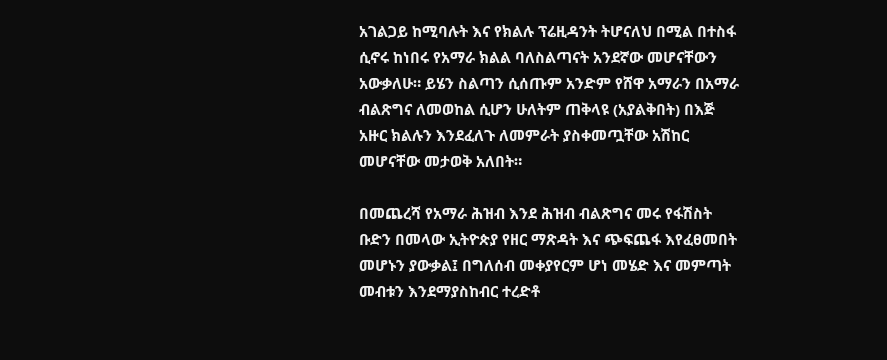አገልጋይ ከሚባሉት እና የክልሉ ፕሬዚዳንት ትሆናለህ በሚል በተስፋ ሲኖሩ ከነበሩ የአማራ ክልል ባለስልጣናት አንደኛው መሆናቸውን አውቃለሁ። ይሄን ስልጣን ሲሰጡም አንድም የሸዋ አማራን በአማራ ብልጽግና ለመወከል ሲሆን ሁለትም ጠቅላዩ (አያልቅበት) በእጅ አዙር ክልሉን እንደፈለጉ ለመምራት ያስቀመጧቸው አሽከር መሆናቸው መታወቅ አለበት።

በመጨረሻ የአማራ ሕዝብ እንደ ሕዝብ ብልጽግና መሩ የፋሽስት ቡድን በመላው ኢትዮጵያ የዘር ማጽዳት እና ጭፍጨፋ እየፈፀመበት መሆኑን ያውቃል፤ በግለሰብ መቀያየርም ሆነ መሄድ እና መምጣት መብቱን እንደማያስከብር ተረድቶ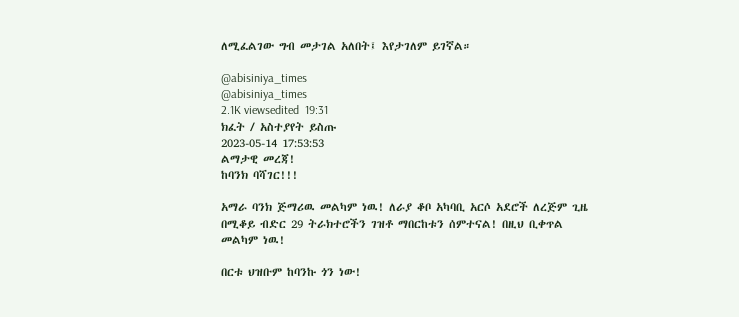ለሚፈልገው ግብ መታገል አለበት፤ እየታገለም ይገኛል።

@abisiniya_times
@abisiniya_times
2.1K viewsedited  19:31
ክፈት / አስተያየት ይስጡ
2023-05-14 17:53:53
ልማታዊ መረጃ!
ከባንክ ባሻገር!!!

አማራ ባንክ ጅማሪዉ መልካም ነዉ! ለራያ ቆቦ አካባቢ አርሶ አደሮች ለረጅም ጊዜ በሚቆይ ብድር 29 ትራክተሮችን ገዝቶ ማበርከቱን ሰምተናል! በዚህ ቢቀጥል መልካም ነዉ!

በርቱ ህዝቡም ከባንኩ ጎን ነው!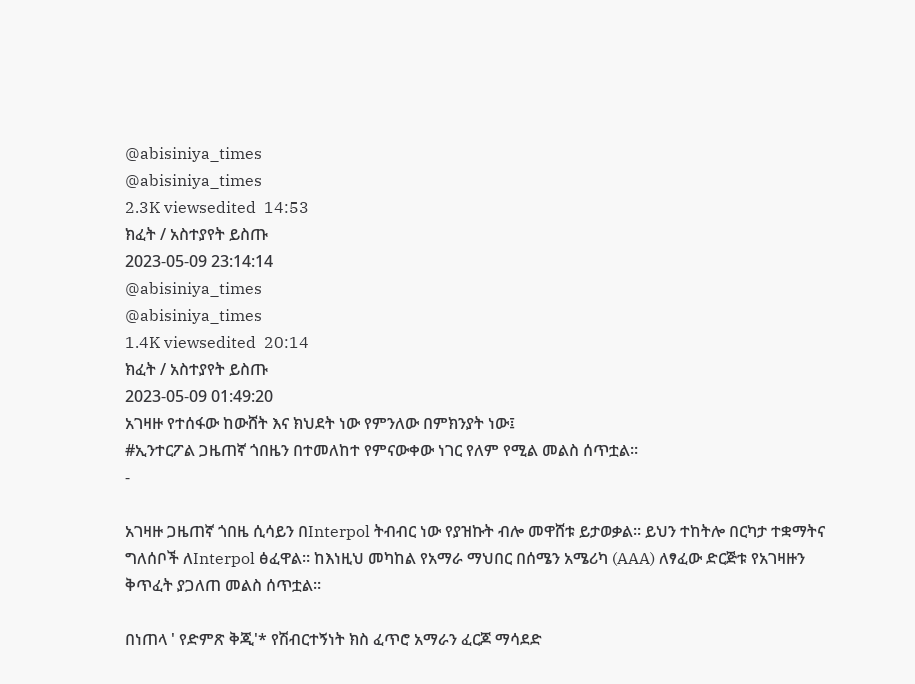@abisiniya_times
@abisiniya_times
2.3K viewsedited  14:53
ክፈት / አስተያየት ይስጡ
2023-05-09 23:14:14
@abisiniya_times
@abisiniya_times
1.4K viewsedited  20:14
ክፈት / አስተያየት ይስጡ
2023-05-09 01:49:20
አገዛዙ የተሰፋው ከውሸት እና ክህደት ነው የምንለው በምክንያት ነው፤
#ኢንተርፖል ጋዜጠኛ ጎበዜን በተመለከተ የምናውቀው ነገር የለም የሚል መልስ ሰጥቷል።
-

አገዛዙ ጋዜጠኛ ጎበዜ ሲሳይን በInterpol ትብብር ነው የያዝኩት ብሎ መዋሸቱ ይታወቃል። ይህን ተከትሎ በርካታ ተቋማትና ግለሰቦች ለInterpol ፅፈዋል። ከእነዚህ መካከል የአማራ ማህበር በሰሜን አሜሪካ (AAA) ለፃፈው ድርጅቱ የአገዛዙን ቅጥፈት ያጋለጠ መልስ ሰጥቷል።

በነጠላ ' የድምጽ ቅጂ'* የሽብርተኝነት ክስ ፈጥሮ አማራን ፈርጆ ማሳደድ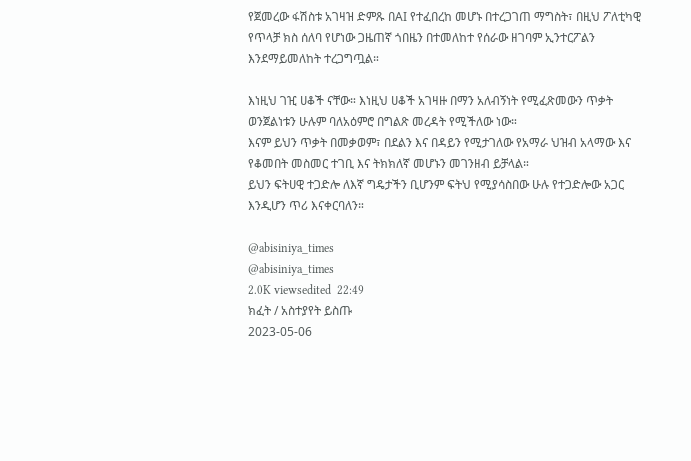የጀመረው ፋሽስቱ አገዛዝ ድምጹ በAI የተፈበረከ መሆኑ በተረጋገጠ ማግስት፣ በዚህ ፖለቲካዊ የጥላቻ ክስ ሰለባ የሆነው ጋዜጠኛ ጎበዜን በተመለከተ የሰራው ዘገባም ኢንተርፖልን እንደማይመለከት ተረጋግጧል።

እነዚህ ገዢ ሀቆች ናቸው። እነዚህ ሀቆች አገዛዙ በማን አለብኝነት የሚፈጽመውን ጥቃት ወንጀልነቱን ሁሉም ባለአዕምሮ በግልጽ መረዳት የሚችለው ነው።
እናም ይህን ጥቃት በመቃወም፣ በደልን እና በዳይን የሚታገለው የአማራ ህዝብ አላማው እና የቆመበት መስመር ተገቢ እና ትክክለኛ መሆኑን መገንዘብ ይቻላል።
ይህን ፍትሀዊ ተጋድሎ ለእኛ ግዴታችን ቢሆንም ፍትህ የሚያሳስበው ሁሉ የተጋድሎው አጋር እንዲሆን ጥሪ እናቀርባለን።

@abisiniya_times
@abisiniya_times
2.0K viewsedited  22:49
ክፈት / አስተያየት ይስጡ
2023-05-06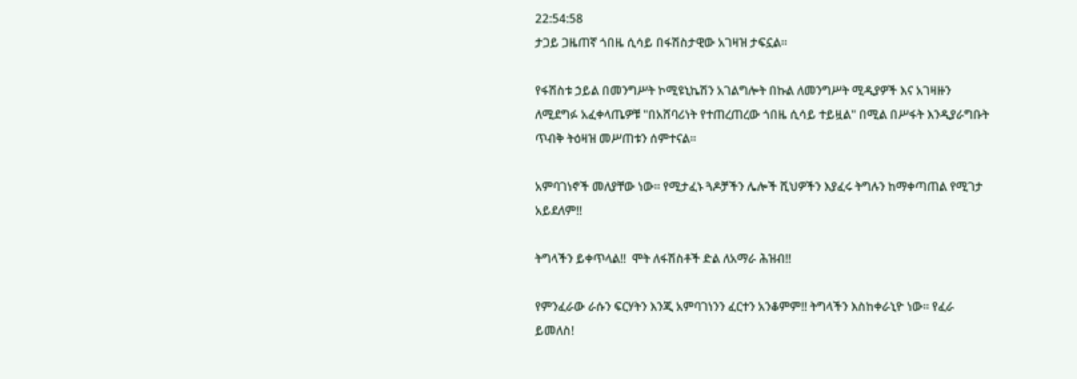22:54:58
ታጋይ ጋዜጠኛ ጎበዜ ሲሳይ በፋሽስታዊው አገዛዝ ታፍኗል።

የፋሽስቱ ኃይል በመንግሥት ኮሚዩኒኬሽን አገልግሎት በኩል ለመንግሥት ሚዲያዎች እና አገዛዙን ለሚደግፉ አፈቀላጤዎቹ "በአሸባሪነት የተጠረጠረው ጎበዜ ሲሳይ ተይዟል" በሚል በሥፋት እንዲያራግቡት ጥብቅ ትዕዛዝ መሥጠቱን ሰምተናል።

አምባገነኖች መለያቸው ነው። የሚታፈኑ ጓዶቻችን ሌሎች ሺህዎችን እያፈሩ ትግሉን ከማቀጣጠል የሚገታ አይደለም!!

ትግላችን ይቀጥላል!!  ሞት ለፋሽስቶች ድል ለአማራ ሕዝብ!!

የምንፈራው ራሱን ፍርሃትን እንጂ አምባገነንን ፈርተን አንቆምም!! ትግላችን እስከቀራኒዮ ነው። የፈራ ይመለስ!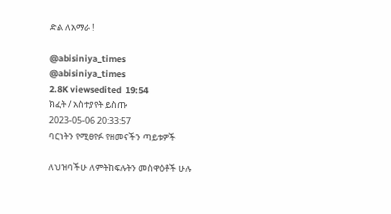ድል ለአማራ !

@abisiniya_times
@abisiniya_times
2.8K viewsedited  19:54
ክፈት / አስተያየት ይስጡ
2023-05-06 20:33:57
ባርነትን የሚፀየፉ የዘመናችን ጣይቱዎች

ለህዝባችሁ ለምትከፍሉትን መስዋዕቶች ሁሉ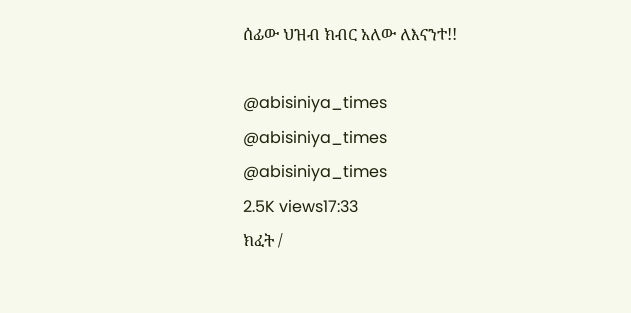ሰፊው ህዝብ ክብር አለው ለእናንተ!!

@abisiniya_times
@abisiniya_times
@abisiniya_times
2.5K views17:33
ክፈት /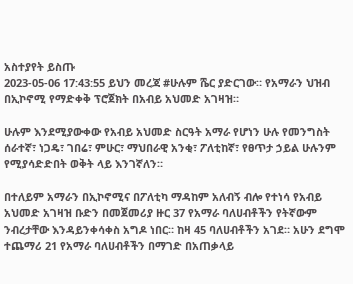አስተያየት ይስጡ
2023-05-06 17:43:55 ይህን መረጃ #ሁሉም ሼር ያድርገው። የአማራን ህዝብ በኢኮኖሚ የማድቀቅ ፕሮጀክት በአብይ አህመድ አገዛዝ።

ሁሉም እንደሚያውቀው የአብይ አህመድ ስርዓት አማራ የሆነን ሁሉ የመንግስት ሰራተኛ፣ ነጋዴ፣ ገበሬ፣ ምሁር፣ ማህበራዊ አንቂ፣ ፖለቲከኛ፣ የፀጥታ ኃይል ሁሉንም የሚያሳድድበት ወቅት ላይ እንገኛለን።

በተለይም አማራን በኢኮኖሚና በፖለቲካ ማዳከም አለብኝ ብሎ የተነሳ የአብይ አህመድ አገዛዝ ቡድን በመጀመሪያ ዙር 37 የአማራ ባለሀብቶችን የትኛውም ንብረታቸው እንዳይንቀሳቀስ አግዶ ነበር። ከዛ 45 ባለሀብቶችን አገደ። አሁን ደግሞ ተጨማሪ 21 የአማራ ባለሀብቶችን በማገድ በአጠቃላይ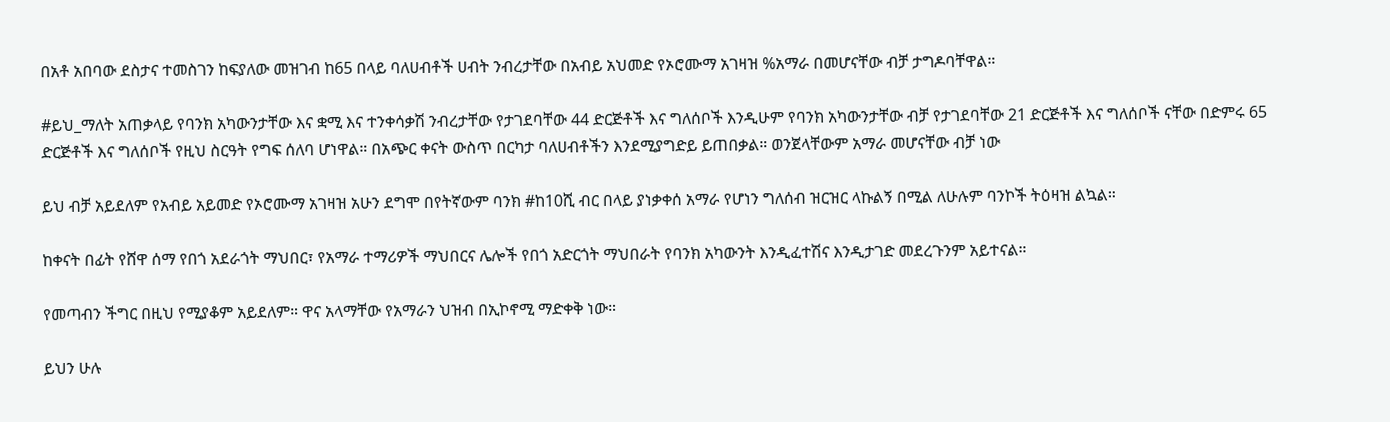በአቶ አበባው ደስታና ተመስገን ከፍያለው መዝገብ ከ65 በላይ ባለሀብቶች ሀብት ንብረታቸው በአብይ አህመድ የኦሮሙማ አገዛዝ %አማራ በመሆናቸው ብቻ ታግዶባቸዋል።

#ይህ_ማለት አጠቃላይ የባንክ አካውንታቸው እና ቋሚ እና ተንቀሳቃሽ ንብረታቸው የታገደባቸው 44 ድርጅቶች እና ግለሰቦች እንዲሁም የባንክ አካውንታቸው ብቻ የታገደባቸው 21 ድርጅቶች እና ግለሰቦች ናቸው በድምሩ 65 ድርጅቶች እና ግለሰቦች የዚህ ስርዓት የግፍ ሰለባ ሆነዋል። በአጭር ቀናት ውስጥ በርካታ ባለሀብቶችን እንደሚያግድይ ይጠበቃል። ወንጀላቸውም አማራ መሆናቸው ብቻ ነው

ይህ ብቻ አይደለም የአብይ አይመድ የኦሮሙማ አገዛዝ አሁን ደግሞ በየትኛውም ባንክ #ከ10ሺ ብር በላይ ያነቃቀሰ አማራ የሆነን ግለሰብ ዝርዝር ላኩልኝ በሚል ለሁሉም ባንኮች ትዕዛዝ ልኳል።

ከቀናት በፊት የሸዋ ሰማ የበጎ አደራጎት ማህበር፣ የአማራ ተማሪዎች ማህበርና ሌሎች የበጎ አድርጎት ማህበራት የባንክ አካውንት እንዲፈተሽና እንዲታገድ መደረጉንም አይተናል።

የመጣብን ችግር በዚህ የሚያቆም አይደለም። ዋና አላማቸው የአማራን ህዝብ በኢኮኖሚ ማድቀቅ ነው።

ይህን ሁሉ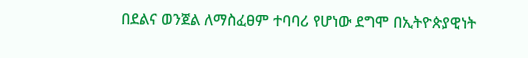በደልና ወንጀል ለማስፈፀም ተባባሪ የሆነው ደግሞ በኢትዮጵያዊነት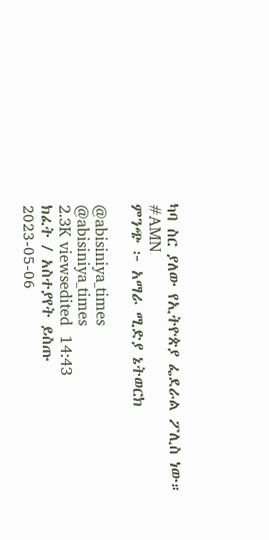ካባ ስር ያለው የኢትዮጵያ ፌደራል ፖሊስ ነው።
#AMN
ምንጭ ፦ አማራ ሚድያ ኔትወርክ

@abisiniya_times
@abisiniya_times
2.3K viewsedited  14:43
ክፈት / አስተያየት ይስጡ
2023-05-06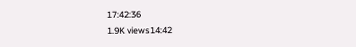17:42:36
1.9K views14:42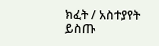ክፈት / አስተያየት ይስጡ